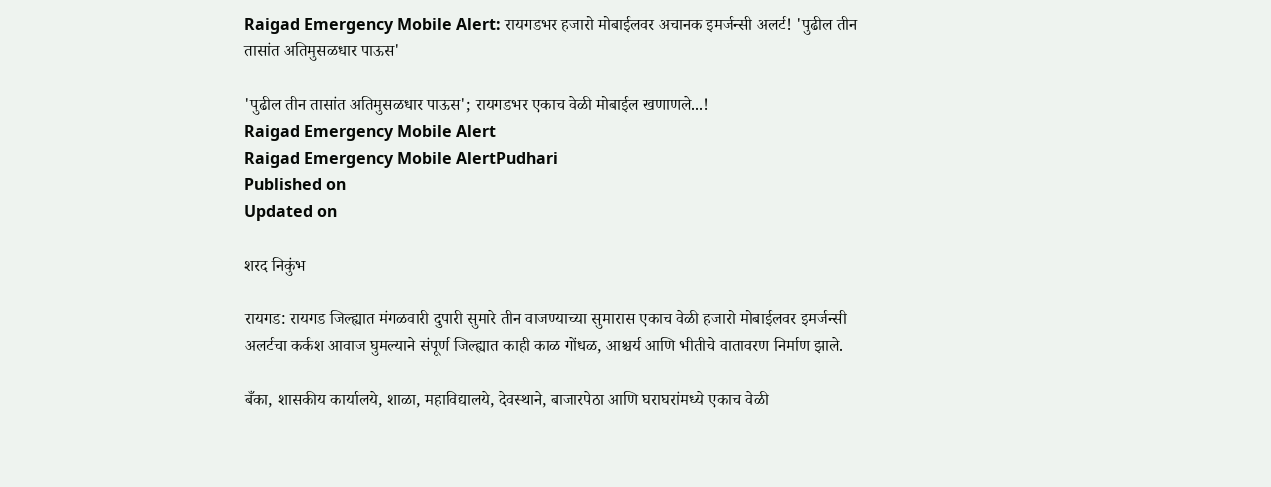Raigad Emergency Mobile Alert: रायगडभर हजारो मोबाईलवर अचानक इमर्जन्सी अलर्ट! 'पुढील तीन तासांत अतिमुसळधार पाऊस'

'पुढील तीन तासांत अतिमुसळधार पाऊस'; रायगडभर एकाच वेळी मोबाईल खणाणले...!
Raigad Emergency Mobile Alert
Raigad Emergency Mobile AlertPudhari
Published on
Updated on

शरद निकुंभ

रायगड: रायगड जिल्ह्यात मंगळवारी दुपारी सुमारे तीन वाजण्याच्या सुमारास एकाच वेळी हजारो मोबाईलवर इमर्जन्सी अलर्टचा कर्कश आवाज घुमल्याने संपूर्ण जिल्ह्यात काही काळ गोंधळ, आश्चर्य आणि भीतीचे वातावरण निर्माण झाले.

बँका, शासकीय कार्यालये, शाळा, महाविद्यालये, देवस्थाने, बाजारपेठा आणि घराघरांमध्ये एकाच वेळी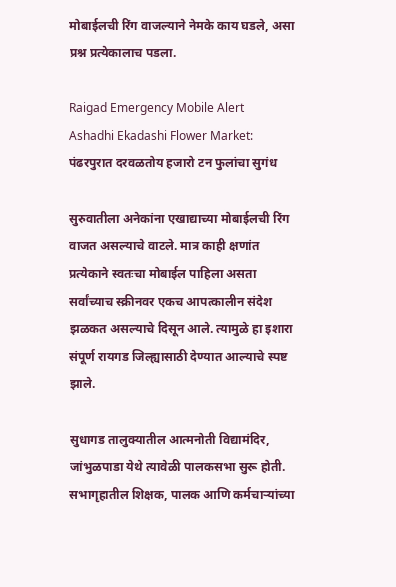मोबाईलची रिंग वाजल्याने नेमके काय घडले, असा प्रश्न प्रत्येकालाच पडला.

Raigad Emergency Mobile Alert
Ashadhi Ekadashi Flower Market: पंढरपुरात दरवळतोय हजारो टन फुलांचा सुगंध

सुरुवातीला अनेकांना एखाद्याच्या मोबाईलची रिंग वाजत असल्याचे वाटले. मात्र काही क्षणांत प्रत्येकाने स्वतःचा मोबाईल पाहिला असता सर्वांच्याच स्क्रीनवर एकच आपत्कालीन संदेश झळकत असल्याचे दिसून आले. त्यामुळे हा इशारा संपूर्ण रायगड जिल्ह्यासाठी देण्यात आल्याचे स्पष्ट झाले.

सुधागड तालुक्यातील आत्मनोती विद्यामंदिर, जांभुळपाडा येथे त्यावेळी पालकसभा सुरू होती. सभागृहातील शिक्षक, पालक आणि कर्मचाऱ्यांच्या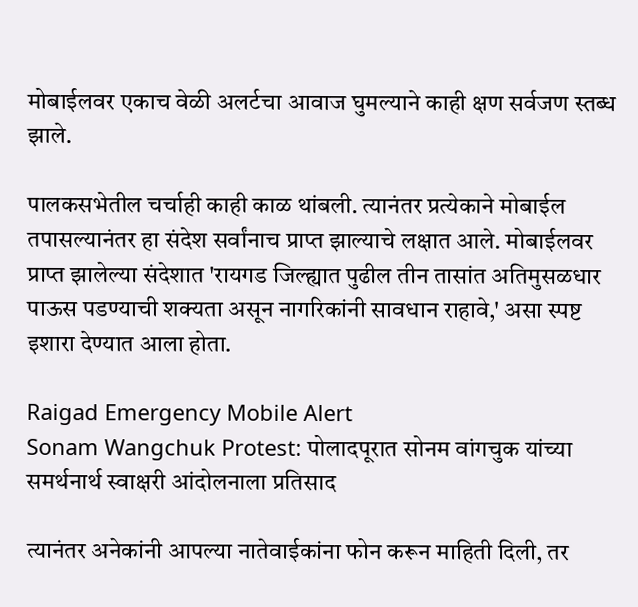मोबाईलवर एकाच वेळी अलर्टचा आवाज घुमल्याने काही क्षण सर्वजण स्तब्ध झाले.

पालकसभेतील चर्चाही काही काळ थांबली. त्यानंतर प्रत्येकाने मोबाईल तपासल्यानंतर हा संदेश सर्वांनाच प्राप्त झाल्याचे लक्षात आले. मोबाईलवर प्राप्त झालेल्या संदेशात 'रायगड जिल्ह्यात पुढील तीन तासांत अतिमुसळधार पाऊस पडण्याची शक्यता असून नागरिकांनी सावधान राहावे,' असा स्पष्ट इशारा देण्यात आला होता.

Raigad Emergency Mobile Alert
Sonam Wangchuk Protest: पोलादपूरात सोनम वांगचुक यांच्या समर्थनार्थ स्वाक्षरी आंदोलनाला प्रतिसाद

त्यानंतर अनेकांनी आपल्या नातेवाईकांना फोन करून माहिती दिली, तर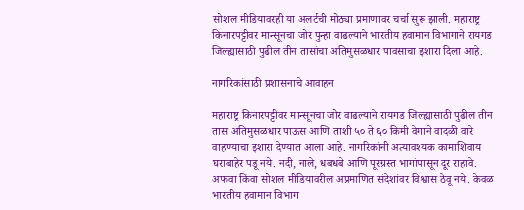सोशल मीडियावरही या अलर्टची मोठ्या प्रमाणावर चर्चा सुरू झाली. महाराष्ट्र किनारपट्टीवर मान्सूनचा जोर पुन्हा वाढल्याने भारतीय हवामान विभागाने रायगड जिल्ह्यासाठी पुढील तीन तासांचा अतिमुसळधार पावसाचा इशारा दिला आहे.

नागरिकांसाठी प्रशासनाचे आवाहन

महाराष्ट्र किनारपट्टीवर मान्सूनचा जोर वाढल्याने रायगड जिल्ह्यासाठी पुढील तीन तास अतिमुसळधार पाऊस आणि ताशी ५० ते ६० किमी वेगाने वादळी वारे वाहण्याचा इशारा देण्यात आला आहे. नागरिकांनी अत्यावश्यक कामाशिवाय घराबाहेर पडू नये. नदी, नाले, धबधबे आणि पूरग्रस्त भागांपासून दूर राहावे. अफवा किंवा सोशल मीडियावरील अप्रमाणित संदेशांवर विश्वास ठेवू नये. केवळ भारतीय हवामान विभाग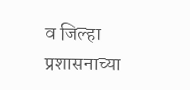व जिल्हा प्रशासनाच्या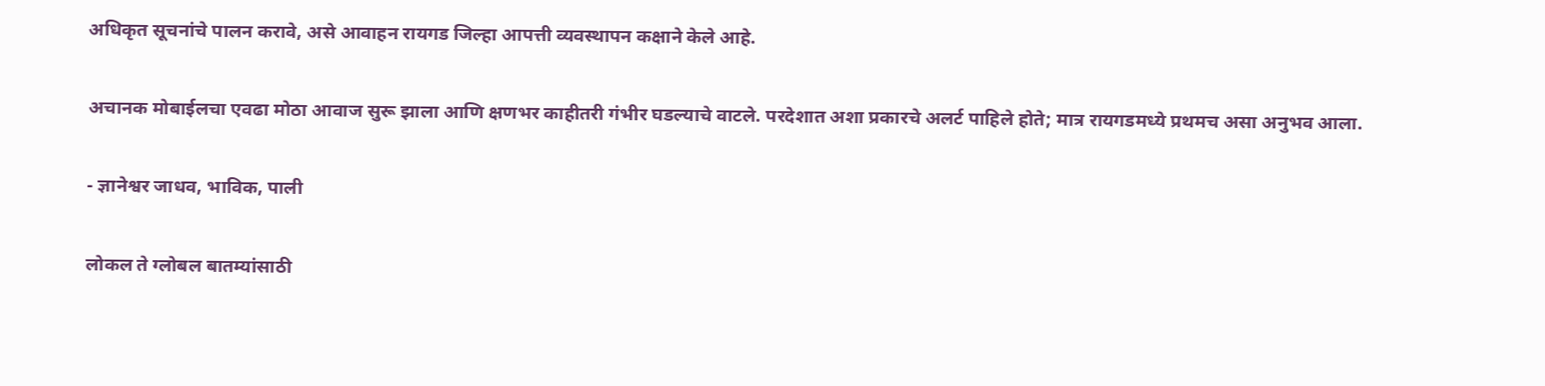अधिकृत सूचनांचे पालन करावे, असे आवाहन रायगड जिल्हा आपत्ती व्यवस्थापन कक्षाने केले आहे.

अचानक मोबाईलचा एवढा मोठा आवाज सुरू झाला आणि क्षणभर काहीतरी गंभीर घडल्याचे वाटले. परदेशात अशा प्रकारचे अलर्ट पाहिले होते; मात्र रायगडमध्ये प्रथमच असा अनुभव आला.

- ज्ञानेश्वर जाधव, भाविक, पाली

लोकल ते ग्लोबल बातम्यांसाठी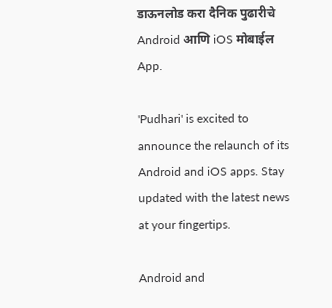डाऊनलोड करा दैनिक पुढारीचे Android आणि iOS मोबाईल App.

'Pudhari' is excited to announce the relaunch of its Android and iOS apps. Stay updated with the latest news at your fingertips.

Android and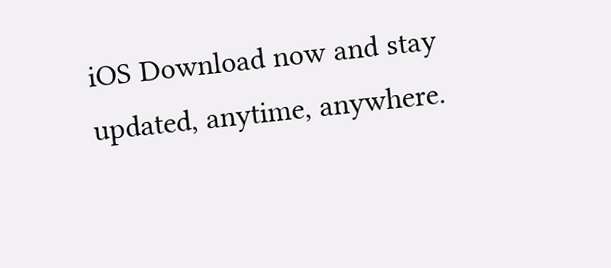iOS Download now and stay updated, anytime, anywhere.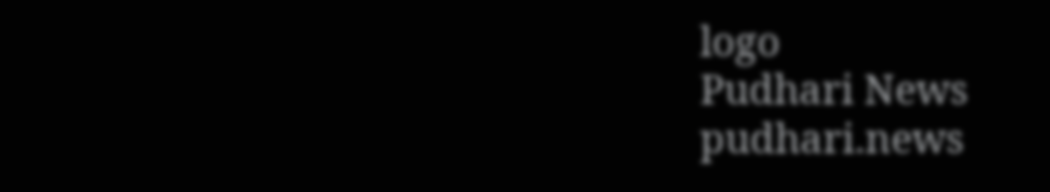logo
Pudhari News
pudhari.news